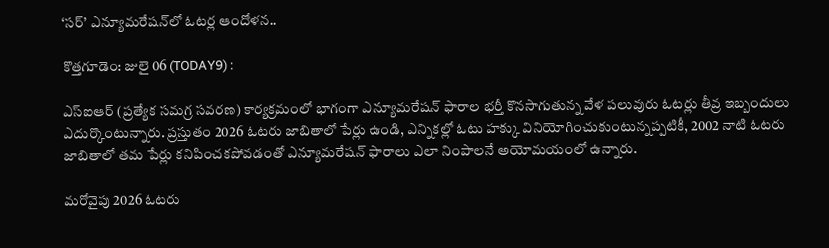‘స‌ర్’ ఎన్యూమరేషన్‌లో ఓటర్ల ఆందోళన..

కొత్తగూడెం: జులై 06 (TODAY9) :

ఎస్‌ఐఆర్ (ప్రత్యేక సమగ్ర సవరణ) కార్యక్రమంలో భాగంగా ఎన్యూమరేషన్ ఫారాల భర్తీ కొనసాగుతున్న వేళ పలువురు ఓటర్లు తీవ్ర ఇబ్బందులు ఎదుర్కొంటున్నారు. ప్రస్తుతం 2026 ఓటరు జాబితాలో పేర్లు ఉండి, ఎన్నికల్లో ఓటు హక్కు వినియోగించుకుంటున్నప్పటికీ, 2002 నాటి ఓటరు జాబితాలో తమ పేర్లు కనిపించకపోవడంతో ఎన్యూమరేషన్ ఫారాలు ఎలా నింపాలనే అయోమయంలో ఉన్నారు.

మరోవైపు 2026 ఓటరు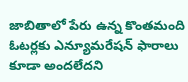జాబితాలో పేరు ఉన్న కొంతమంది ఓటర్లకు ఎన్యూమరేషన్ ఫారాలు కూడా అందలేదని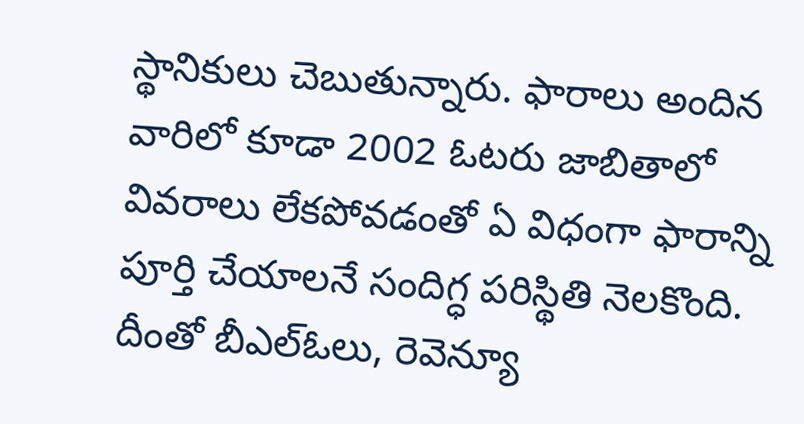స్థానికులు చెబుతున్నారు. ఫారాలు అందిన వారిలో కూడా 2002 ఓటరు జాబితాలో వివరాలు లేకపోవడంతో ఏ విధంగా ఫారాన్ని పూర్తి చేయాలనే సందిగ్ధ పరిస్థితి నెలకొంది. దీంతో బీఎల్‌ఓలు, రెవెన్యూ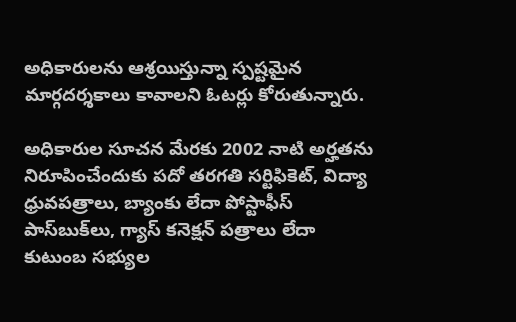అధికారులను ఆశ్రయిస్తున్నా స్పష్టమైన మార్గదర్శకాలు కావాలని ఓటర్లు కోరుతున్నారు.

అధికారుల సూచన మేరకు 2002 నాటి అర్హతను నిరూపించేందుకు పదో తరగతి సర్టిఫికెట్, విద్యా ధ్రువపత్రాలు, బ్యాంకు లేదా పోస్టాఫీస్ పాస్‌బుక్‌లు, గ్యాస్ కనెక్షన్ పత్రాలు లేదా కుటుంబ సభ్యుల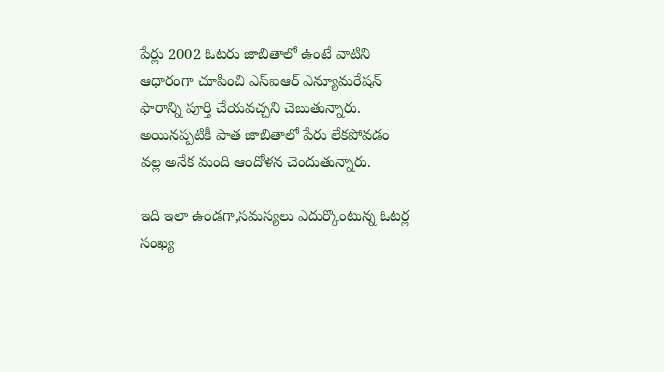పేర్లు 2002 ఓటరు జాబితాలో ఉంటే వాటిని ఆధారంగా చూపించి ఎస్‌ఐఆర్ ఎన్యూమరేషన్ ఫారాన్ని పూర్తి చేయవచ్చని చెబుతున్నారు. అయినప్పటికీ పాత జాబితాలో పేరు లేకపోవడం వల్ల అనేక మంది ఆందోళన చెందుతున్నారు.

ఇది ఇలా ఉండగా,సమస్యలు ఎదుర్కొంటున్న ఓటర్ల సంఖ్య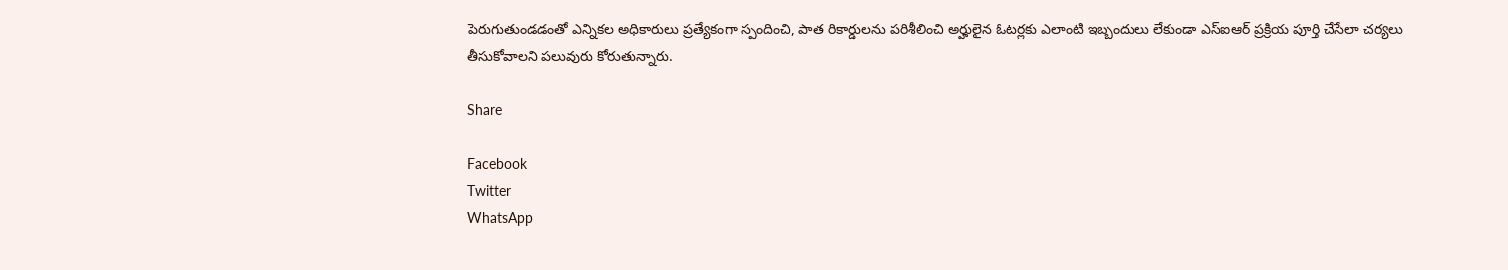పెరుగుతుండడంతో ఎన్నికల అధికారులు ప్రత్యేకంగా స్పందించి, పాత రికార్డులను పరిశీలించి అర్హులైన ఓటర్లకు ఎలాంటి ఇబ్బందులు లేకుండా ఎస్‌ఐఆర్ ప్రక్రియ పూర్తి చేసేలా చర్యలు తీసుకోవాలని పలువురు కోరుతున్నారు.

Share

Facebook
Twitter
WhatsApp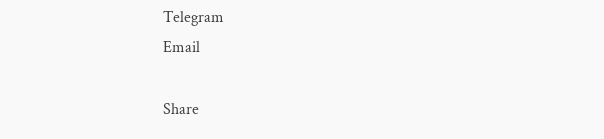Telegram
Email

Share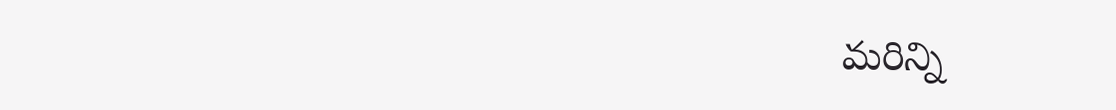మరిన్ని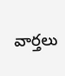వార్తలు